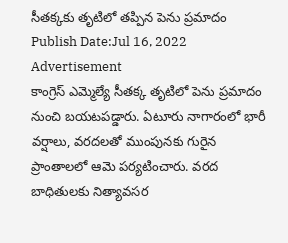సీతక్కకు తృటిలో తప్పిన పెను ప్రమాదం
Publish Date:Jul 16, 2022
Advertisement
కాంగ్రెస్ ఎమ్మెల్యే సీతక్క తృటిలో పెను ప్రమాదం నుంచి బయటపడ్డారు. ఏటూరు నాగారంలో భారీ వర్షాలు, వరదలతో ముంపునకు గురైన ప్రాంతాలలో ఆమె పర్యటించారు. వరద బాధితులకు నిత్యావసర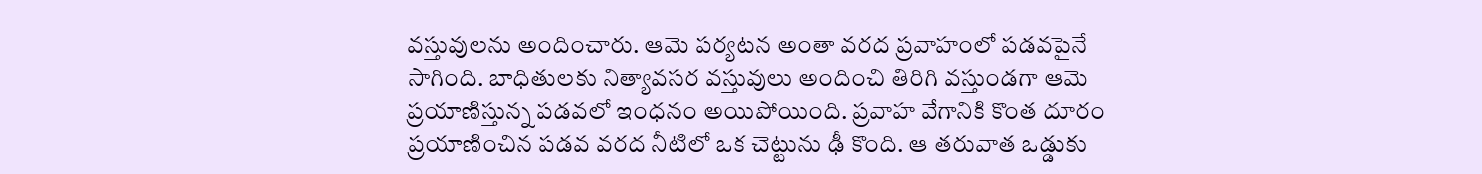వస్తువులను అందించారు. ఆమె పర్యటన అంతా వరద ప్రవాహంలో పడవపైనే సాగింది. బాధితులకు నిత్యావసర వస్తువులు అందించి తిరిగి వస్తుండగా ఆమె ప్రయాణిస్తున్న పడవలో ఇంధనం అయిపోయింది. ప్రవాహ వేగానికి కొంత దూరం ప్రయాణించిన పడవ వరద నీటిలో ఒక చెట్టును ఢీ కొంది. ఆ తరువాత ఒడ్డుకు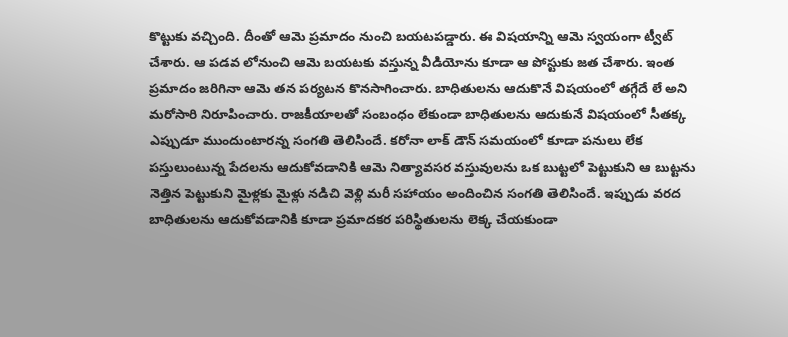కొట్టుకు వచ్చింది. దీంతో ఆమె ప్రమాదం నుంచి బయటపడ్డారు. ఈ విషయాన్ని ఆమె స్వయంగా ట్వీట్ చేశారు. ఆ పడవ లోనుంచి ఆమె బయటకు వస్తున్న వీడియోను కూడా ఆ పోస్టుకు జత చేశారు. ఇంత ప్రమాదం జరిగినా ఆమె తన పర్యటన కొనసాగించారు. బాధితులను ఆదుకొనే విషయంలో తగ్గేదే లే అని మరోసారి నిరూపించారు. రాజకీయాలతో సంబంధం లేకుండా బాధితులను ఆదుకునే విషయంలో సీతక్క ఎప్పుడూ ముందుంటారన్న సంగతి తెలిసిందే. కరోనా లాక్ డౌన్ సమయంలో కూడా పనులు లేక పస్తులుంటున్న పేదలను ఆదుకోవడానికి ఆమె నిత్యావసర వస్తువులను ఒక బుట్టలో పెట్టుకుని ఆ బుట్టను నెత్తిన పెట్టుకుని మైళ్లకు మైళ్లు నడిచి వెళ్లి మరీ సహాయం అందించిన సంగతి తెలిసిందే. ఇప్పుడు వరద బాధితులను ఆదుకోవడానికి కూడా ప్రమాదకర పరిస్థితులను లెక్క చేయకుండా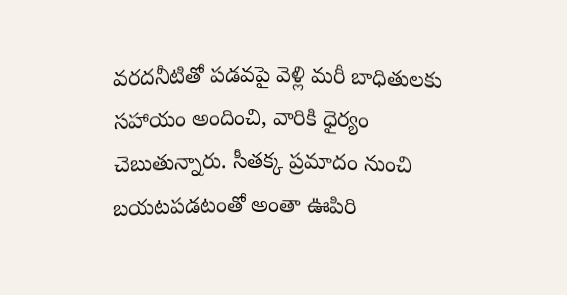వరదనీటితో పడవపై వెళ్లి మరీ బాధితులకు సహాయం అందించి, వారికి ధైర్యం చెబుతున్నారు. సీతక్క ప్రమాదం నుంచి బయటపడటంతో అంతా ఊపిరి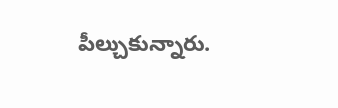పీల్చుకున్నారు.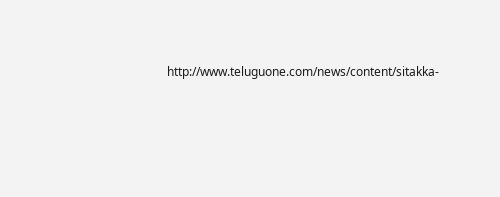http://www.teluguone.com/news/content/sitakka-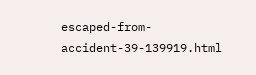escaped-from-accident-39-139919.html